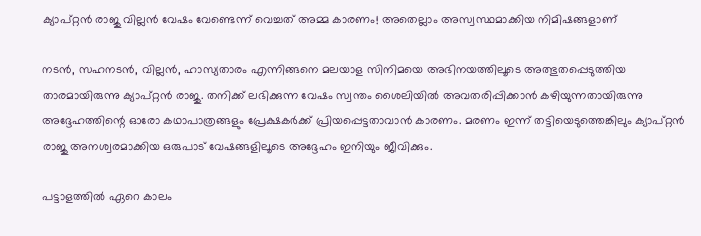ക്യാപ്റ്റന്‍ രാജു വില്ലന്‍ വേഷം വേണ്ടെന്ന് വെച്ചത് അമ്മ കാരണം! അതെല്ലാം അസ്വസ്ഥമാക്കിയ നിമിഷങ്ങളാണ്

നടന്‍, സഹനടന്‍, വില്ലന്‍, ഹാസ്യതാരം എന്നിങ്ങനെ മലയാള സിനിമയെ അഭിനയത്തിലൂടെ അത്ഭുതപ്പെടുത്തിയ താരമായിരുന്നു ക്യാപ്റ്റന്‍ രാജു. തനിക്ക് ലഭിക്കുന്ന വേഷം സ്വന്തം ശൈലിയില്‍ അവതരിപ്പിക്കാന്‍ കഴിയുന്നതായിരുന്നു അദ്ദേഹത്തിന്റെ ഓരോ കഥാപാത്രങ്ങളും പ്രേക്ഷകര്‍ക്ക് പ്രിയപ്പെട്ടതാവാന്‍ കാരണം. മരണം ഇന്ന് തട്ടിയെടുത്തെങ്കിലും ക്യാപ്റ്റന്‍ രാജു അനശ്വരമാക്കിയ ഒരുപാട് വേഷങ്ങളിലൂടെ അദ്ദേഹം ഇനിയും ജീവിക്കും.

പട്ടാളത്തില്‍ ഏറെ കാലം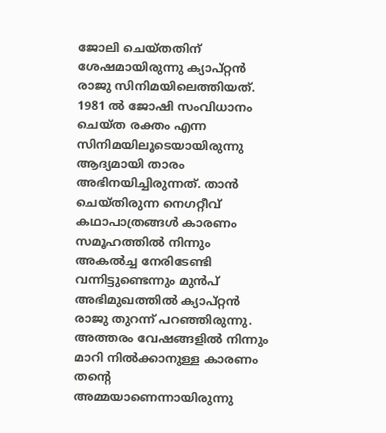ജോലി ചെയ്തതിന് ശേഷമായിരുന്നു ക്യാപ്റ്റന്‍ രാജു സിനിമയിലെത്തിയത്. 1981 ല്‍ ജോഷി സംവിധാനം ചെയ്ത രക്തം എന്ന സിനിമയിലൂടെയായിരുന്നു ആദ്യമായി താരം അഭിനയിച്ചിരുന്നത്. താന്‍ ചെയ്തിരുന്ന നെഗറ്റീവ് കഥാപാത്രങ്ങള്‍ കാരണം സമൂഹത്തില്‍ നിന്നും അകല്‍ച്ച നേരിടേണ്ടി വന്നിട്ടുണ്ടെന്നും മുന്‍പ് അഭിമുഖത്തില്‍ ക്യാപ്റ്റന്‍ രാജു തുറന്ന് പറഞ്ഞിരുന്നു. അത്തരം വേഷങ്ങളില്‍ നിന്നും മാറി നില്‍ക്കാനുള്ള കാരണം തന്റെ അമ്മയാണെന്നായിരുന്നു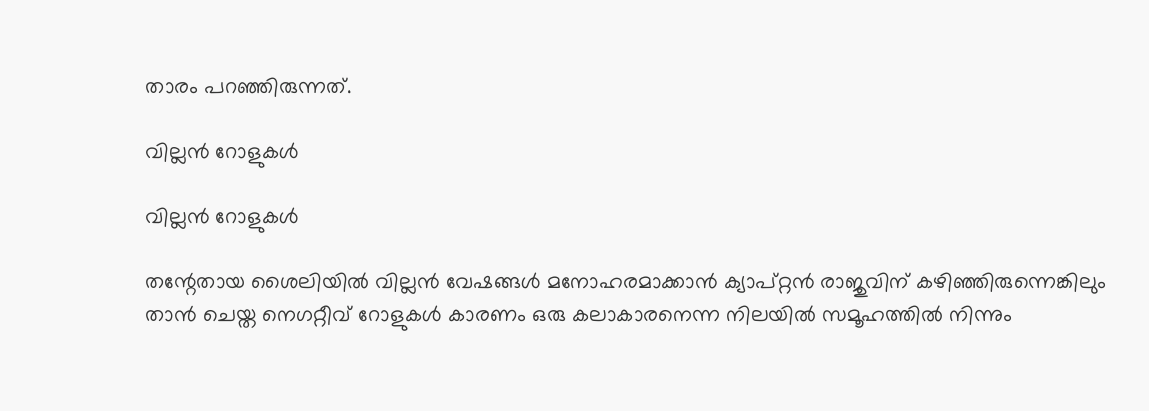താരം പറഞ്ഞിരുന്നത്.

വില്ലന്‍ റോളുകള്‍

വില്ലന്‍ റോളുകള്‍

തന്റേതായ ശൈലിയില്‍ വില്ലന്‍ വേഷങ്ങള്‍ മനോഹരമാക്കാന്‍ ക്യാപ്റ്റന്‍ രാജുവിന് കഴിഞ്ഞിരുന്നെങ്കിലും താന്‍ ചെയ്ത നെഗറ്റീവ് റോളുകള്‍ കാരണം ഒരു കലാകാരനെന്ന നിലയില്‍ സമൂഹത്തില്‍ നിന്നും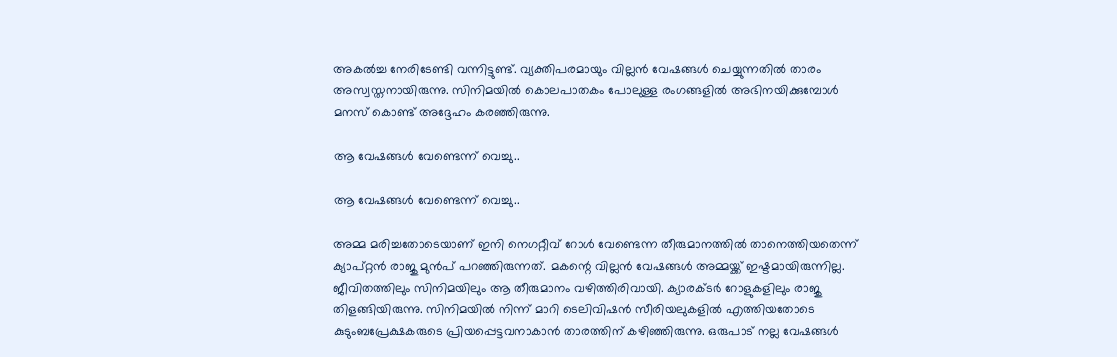അകല്‍ച്ച നേരിടേണ്ടി വന്നിട്ടുണ്ട്. വ്യക്തിപരമായും വില്ലന്‍ വേഷങ്ങള്‍ ചെയ്യുന്നതില്‍ താരം അസ്വസ്തനായിരുന്നു. സിനിമയില്‍ കൊലപാതകം പോലുള്ള രംഗങ്ങളില്‍ അഭിനയിക്കുമ്പോള്‍ മനസ് കൊണ്ട് അദ്ദേഹം കരഞ്ഞിരുന്നു.

ആ വേഷങ്ങള്‍ വേണ്ടെന്ന് വെച്ചു..

ആ വേഷങ്ങള്‍ വേണ്ടെന്ന് വെച്ചു..

അമ്മ മരിച്ചതോടെയാണ് ഇനി നെഗറ്റീവ് റോള്‍ വേണ്ടെന്ന തീരുമാനത്തില്‍ താനെത്തിയതെന്ന് ക്യാപ്റ്റന്‍ രാജു മുന്‍പ് പറഞ്ഞിരുന്നത്. മകന്റെ വില്ലന്‍ വേഷങ്ങള്‍ അമ്മയ്ക്ക് ഇഷ്ടമായിരുന്നില്ല. ജീവിതത്തിലും സിനിമയിലും ആ തീരുമാനം വഴിത്തിരിവായി. ക്യാരക്ടര്‍ റോളുകളിലും രാജു തിളങ്ങിയിരുന്നു. സിനിമയില്‍ നിന്ന് മാറി ടെലിവിഷന്‍ സീരിയലുകളില്‍ എത്തിയതോടെ കുടുംബപ്രേക്ഷകരുടെ പ്രിയപ്പെട്ടവനാകാന്‍ താരത്തിന് കഴിഞ്ഞിരുന്നു. ഒരുപാട് നല്ല വേഷങ്ങള്‍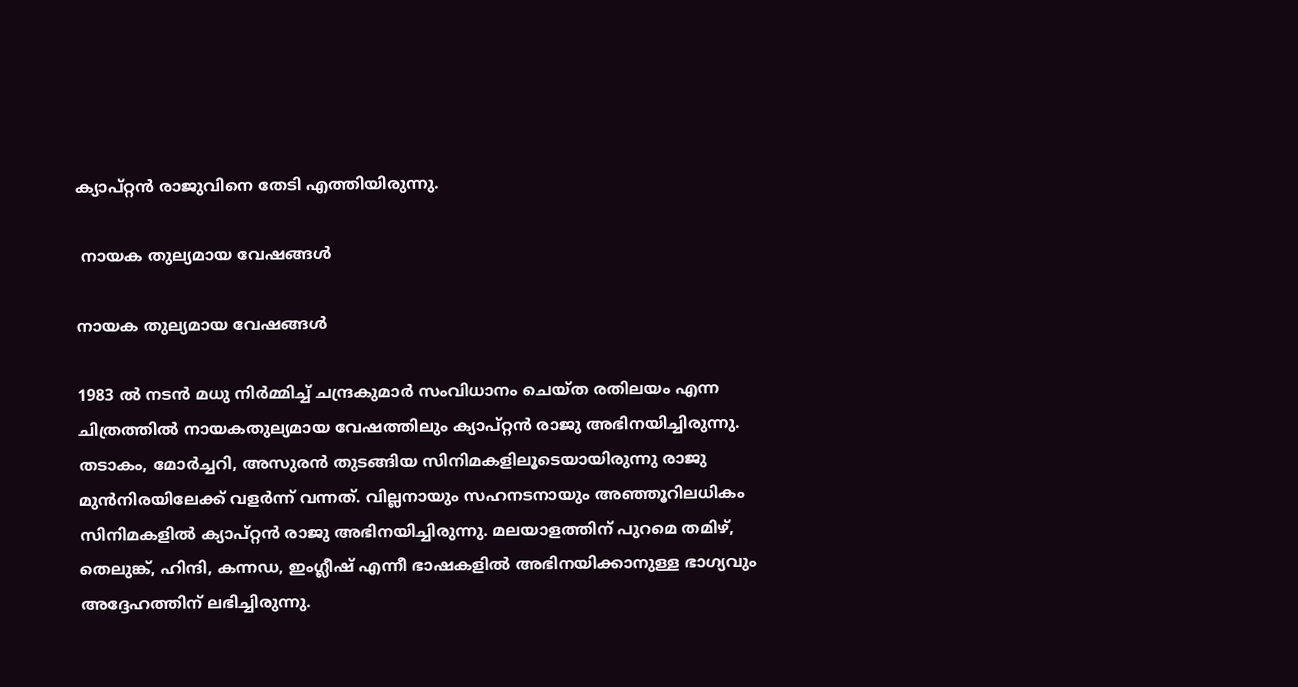ക്യാപ്റ്റന്‍ രാജുവിനെ തേടി എത്തിയിരുന്നു.

 നായക തുല്യമായ വേഷങ്ങള്‍

നായക തുല്യമായ വേഷങ്ങള്‍

1983 ല്‍ നടന്‍ മധു നിര്‍മ്മിച്ച് ചന്ദ്രകുമാര്‍ സംവിധാനം ചെയ്ത രതിലയം എന്ന ചിത്രത്തില്‍ നായകതുല്യമായ വേഷത്തിലും ക്യാപ്റ്റന്‍ രാജു അഭിനയിച്ചിരുന്നു. തടാകം, മോര്‍ച്ചറി, അസുരന്‍ തുടങ്ങിയ സിനിമകളിലൂടെയായിരുന്നു രാജു മുന്‍നിരയിലേക്ക് വളര്‍ന്ന് വന്നത്. വില്ലനായും സഹനടനായും അഞ്ഞൂറിലധികം സിനിമകളില്‍ ക്യാപ്റ്റന്‍ രാജു അഭിനയിച്ചിരുന്നു. മലയാളത്തിന് പുറമെ തമിഴ്, തെലുങ്ക്, ഹിന്ദി, കന്നഡ, ഇംഗ്ലീഷ് എന്നീ ഭാഷകളില്‍ അഭിനയിക്കാനുള്ള ഭാഗ്യവും അദ്ദേഹത്തിന് ലഭിച്ചിരുന്നു.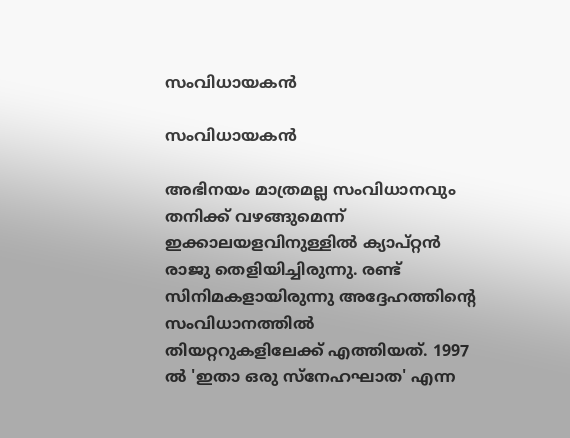സംവിധായകന്‍

സംവിധായകന്‍

അഭിനയം മാത്രമല്ല സംവിധാനവും തനിക്ക് വഴങ്ങുമെന്ന് ഇക്കാലയളവിനുള്ളില്‍ ക്യാപ്റ്റന്‍ രാജു തെളിയിച്ചിരുന്നു. രണ്ട് സിനിമകളായിരുന്നു അദ്ദേഹത്തിന്റെ സംവിധാനത്തില്‍ തിയറ്ററുകളിലേക്ക് എത്തിയത്. 1997 ല്‍ 'ഇതാ ഒരു സ്നേഹഘാത' എന്ന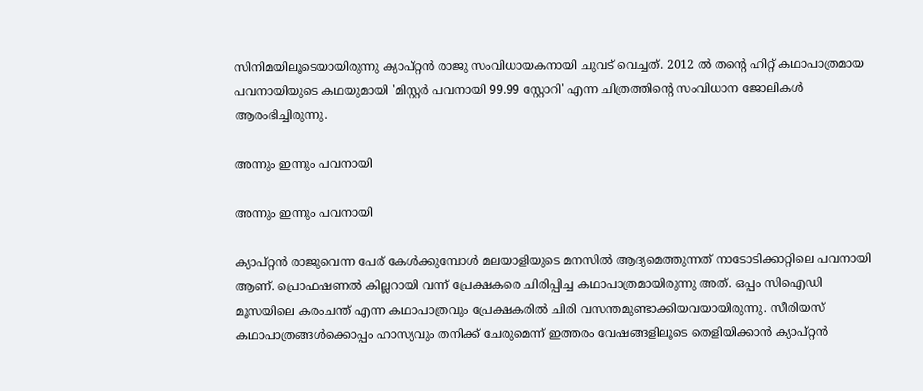സിനിമയിലൂടെയായിരുന്നു ക്യാപ്റ്റന്‍ രാജു സംവിധായകനായി ചുവട് വെച്ചത്. 2012 ല്‍ തന്റെ ഹിറ്റ് കഥാപാത്രമായ പവനായിയുടെ കഥയുമായി 'മിസ്റ്റര്‍ പവനായി 99.99 സ്റ്റോറി' എന്ന ചിത്രത്തിന്റെ സംവിധാന ജോലികള്‍ ആരംഭിച്ചിരുന്നു.

അന്നും ഇന്നും പവനായി

അന്നും ഇന്നും പവനായി

ക്യാപ്റ്റന്‍ രാജുവെന്ന പേര് കേള്‍ക്കുമ്പോള്‍ മലയാളിയുടെ മനസില്‍ ആദ്യമെത്തുന്നത് നാടോടിക്കാറ്റിലെ പവനായി ആണ്. പ്രൊഫഷണല്‍ കില്ലറായി വന്ന് പ്രേക്ഷകരെ ചിരിപ്പിച്ച കഥാപാത്രമായിരുന്നു അത്. ഒപ്പം സിഐഡി മൂസയിലെ കരംചന്ത് എന്ന കഥാപാത്രവും പ്രേക്ഷകരില്‍ ചിരി വസന്തമുണ്ടാക്കിയവയായിരുന്നു. സീരിയസ് കഥാപാത്രങ്ങള്‍ക്കൊപ്പം ഹാസ്യവും തനിക്ക് ചേരുമെന്ന് ഇത്തരം വേഷങ്ങളിലൂടെ തെളിയിക്കാന്‍ ക്യാപ്റ്റന്‍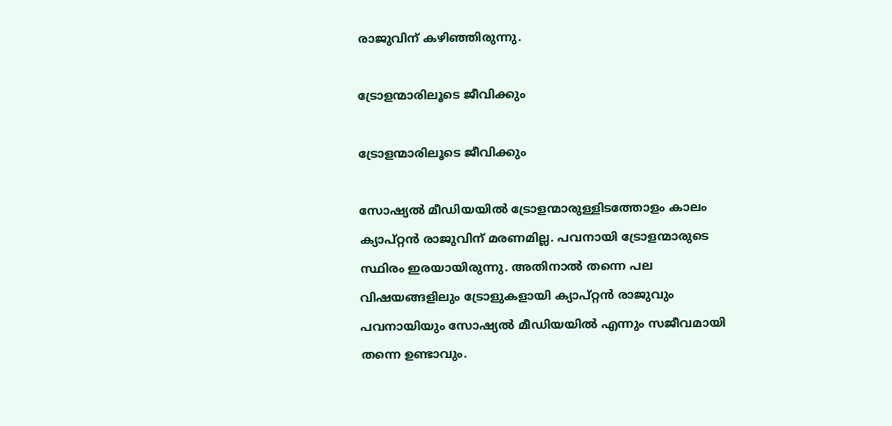രാജുവിന് കഴിഞ്ഞിരുന്നു.

ട്രോളന്മാരിലൂടെ ജീവിക്കും

ട്രോളന്മാരിലൂടെ ജീവിക്കും

സോഷ്യല്‍ മീഡിയയില്‍ ട്രോളന്മാരുള്ളിടത്തോളം കാലം ക്യാപ്റ്റന്‍ രാജുവിന് മരണമില്ല. പവനായി ട്രോളന്മാരുടെ സ്ഥിരം ഇരയായിരുന്നു. അതിനാല്‍ തന്നെ പല വിഷയങ്ങളിലും ട്രോളുകളായി ക്യാപ്റ്റന്‍ രാജുവും പവനായിയും സോഷ്യല്‍ മീഡിയയില്‍ എന്നും സജീവമായി തന്നെ ഉണ്ടാവും.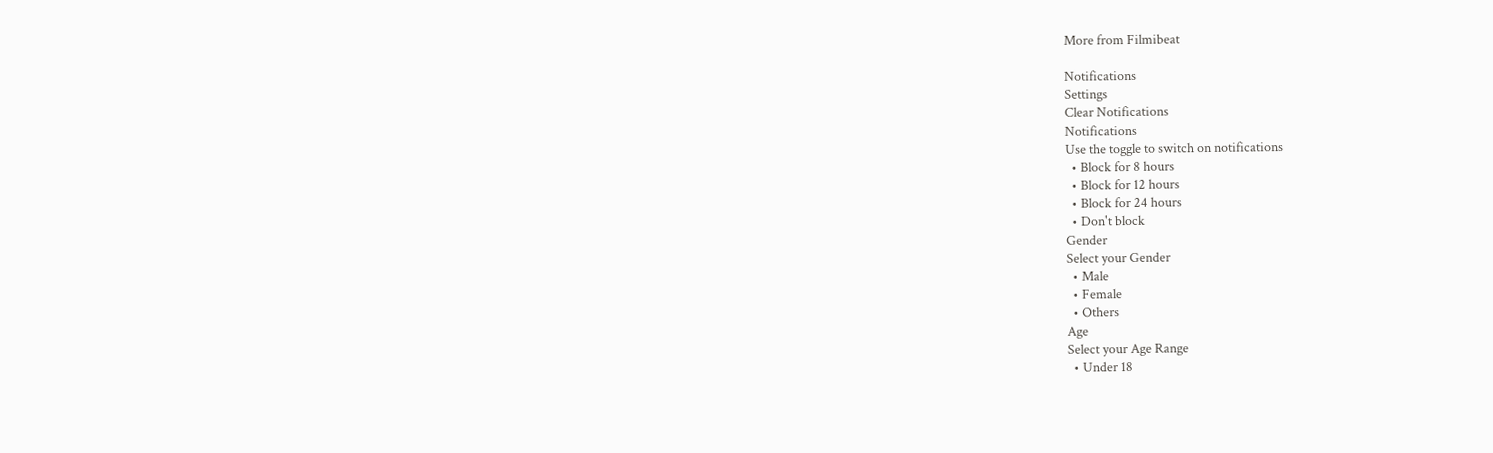More from Filmibeat

Notifications
Settings
Clear Notifications
Notifications
Use the toggle to switch on notifications
  • Block for 8 hours
  • Block for 12 hours
  • Block for 24 hours
  • Don't block
Gender
Select your Gender
  • Male
  • Female
  • Others
Age
Select your Age Range
  • Under 18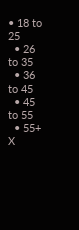• 18 to 25
  • 26 to 35
  • 36 to 45
  • 45 to 55
  • 55+
X